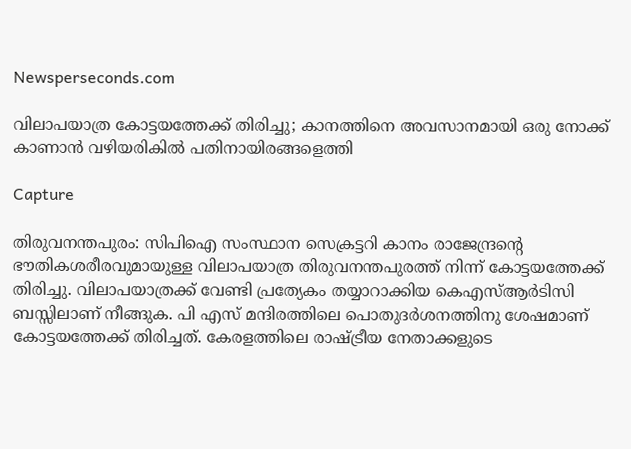Newsperseconds.com

വിലാപയാത്ര കോട്ടയത്തേക്ക് തിരിച്ചു; കാനത്തിനെ അവസാനമായി ഒരു നോക്ക് കാണാന്‍ വഴിയരികില്‍ പതിനായിരങ്ങളെത്തി

Capture

തിരുവനന്തപുരം: സിപിഐ സംസ്ഥാന സെക്രട്ടറി കാനം രാജേന്ദ്രന്റെ ഭൗതികശരീരവുമായുള്ള വിലാപയാത്ര തിരുവനന്തപുരത്ത് നിന്ന് കോട്ടയത്തേക്ക് തിരിച്ചു. വിലാപയാത്രക്ക് വേണ്ടി പ്രത്യേകം തയ്യാറാക്കിയ കെഎസ്ആര്‍ടിസി ബസ്സിലാണ് നീങ്ങുക. പി എസ് മന്ദിരത്തിലെ പൊതുദര്‍ശനത്തിനു ശേഷമാണ് കോട്ടയത്തേക്ക് തിരിച്ചത്. കേരളത്തിലെ രാഷ്ട്രീയ നേതാക്കളുടെ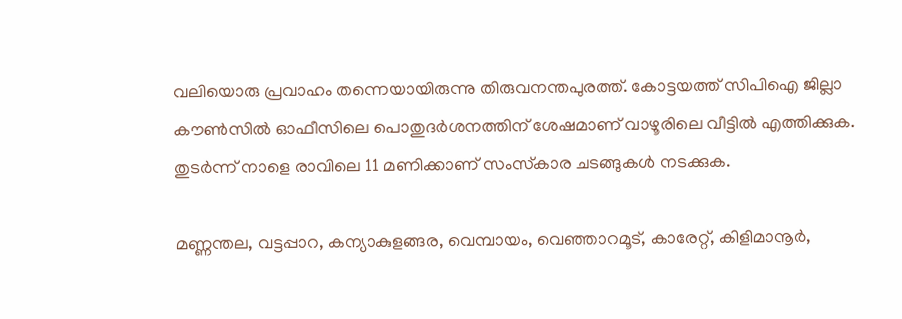വലിയൊരു പ്രവാഹം തന്നെയായിരുന്നു തിരുവനന്തപുരത്ത്. കോട്ടയത്ത് സിപിഐ ജില്ലാ കൗണ്‍സില്‍ ഓഫീസിലെ പൊതുദര്‍ശനത്തിന് ശേഷമാണ് വാഴൂരിലെ വീട്ടില്‍ എത്തിക്കുക. തുടര്‍ന്ന് നാളെ രാവിലെ 11 മണിക്കാണ് സംസ്‌കാര ചടങ്ങുകള്‍ നടക്കുക.

മണ്ണന്തല, വട്ടപ്പാറ, കന്യാകുളങ്ങര, വെമ്പായം, വെഞ്ഞാറമൂട്, കാരേറ്റ്, കിളിമാനൂര്‍,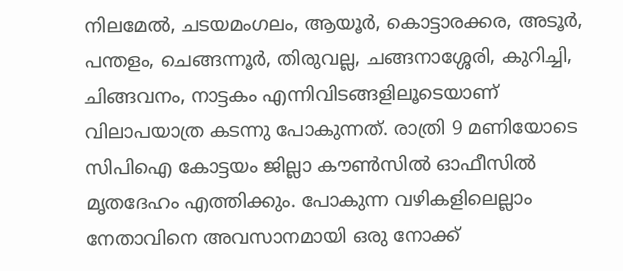നിലമേല്‍, ചടയമംഗലം, ആയൂര്‍, കൊട്ടാരക്കര, അടൂര്‍, പന്തളം, ചെങ്ങന്നൂര്‍, തിരുവല്ല, ചങ്ങനാശ്ശേരി, കുറിച്ചി, ചിങ്ങവനം, നാട്ടകം എന്നിവിടങ്ങളിലൂടെയാണ് വിലാപയാത്ര കടന്നു പോകുന്നത്. രാത്രി 9 മണിയോടെ സിപിഐ കോട്ടയം ജില്ലാ കൗണ്‍സില്‍ ഓഫീസില്‍ മൃതദേഹം എത്തിക്കും. പോകുന്ന വഴികളിലെല്ലാം നേതാവിനെ അവസാനമായി ഒരു നോക്ക്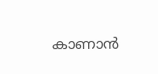കാണാന്‍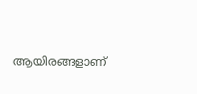ആയിരങ്ങളാണ്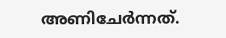അണിചേര്‍ന്നത്.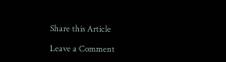Share this Article

Leave a Comment